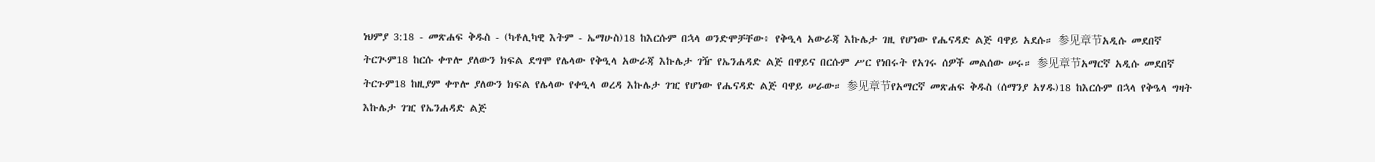ነህምያ 3:18 - መጽሐፍ ቅዱስ - (ካቶሊካዊ እትም - ኤማሁስ)18 ከእርሱም በኋላ ወንድሞቻቸው፥ የቅዒላ አውራጃ እኩሌታ ገዚ የሆነው የሔናዳድ ልጅ ባዋይ አደሱ። 参见章节አዲሱ መደበኛ ትርጒም18 ከርሱ ቀጥሎ ያለውን ክፍል ደግሞ የሌላው የቅዒላ አውራጃ እኩሌታ ገዥ የኤንሐዳድ ልጅ በዋይና በርሱም ሥር የነበሩት የአገሩ ሰዎች መልሰው ሠሩ። 参见章节አማርኛ አዲሱ መደበኛ ትርጉም18 ከዚያም ቀጥሎ ያለውን ክፍል የሌላው የቀዒላ ወረዳ እኩሌታ ገዢ የሆነው የሔናዳድ ልጅ ባዋይ ሠራው። 参见章节የአማርኛ መጽሐፍ ቅዱስ (ሰማንያ አሃዱ)18 ከእርሱም በኋላ የቅዔላ ግዛት እኩሌታ ገዢ የኤንሐዳድ ልጅ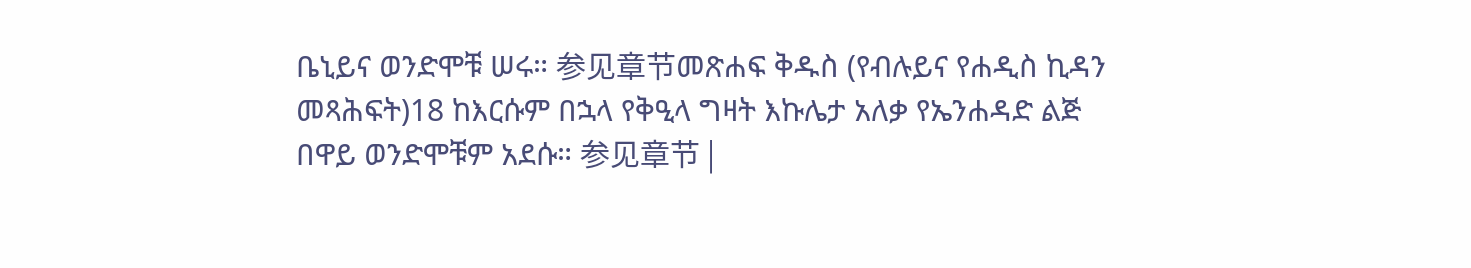ቤኒይና ወንድሞቹ ሠሩ። 参见章节መጽሐፍ ቅዱስ (የብሉይና የሐዲስ ኪዳን መጻሕፍት)18 ከእርሱም በኋላ የቅዒላ ግዛት እኩሌታ አለቃ የኤንሐዳድ ልጅ በዋይ ወንድሞቹም አደሱ። 参见章节 |